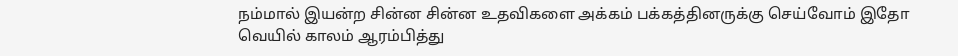நம்மால் இயன்ற சின்ன சின்ன உதவிகளை அக்கம் பக்கத்தினருக்கு செய்வோம் இதோ வெயில் காலம் ஆரம்பித்து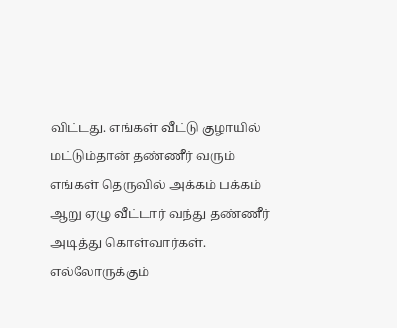விட்டது. எங்கள் வீட்டு குழாயில் மட்டும்தான் தண்ணீர் வரும் எங்கள் தெருவில் அக்கம் பக்கம் ஆறு ஏழு வீட்டார் வந்து தண்ணீர் அடித்து கொள்வார்கள். எல்லோருக்கும்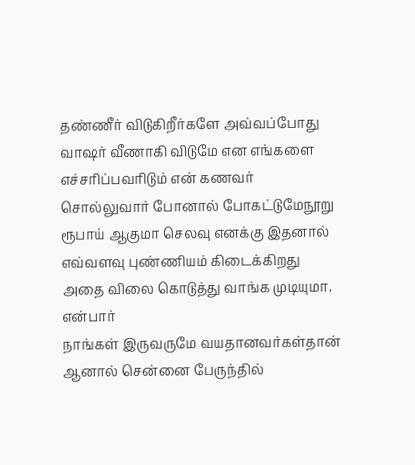தண்ணீர் விடுகிறீர்களே அவ்வப்போது வாஷர் வீணாகி விடுமே என எங்களை எச்சரிப்பவரிடும் என் கணவர் சொல்லுவார் போனால் போகட்டுமேநூறு ரூபாய் ஆகுமா செலவு எனக்கு இதனால் எவ்வளவு புண்ணியம் கிடைக்கிறது அதை விலை கொடுத்து வாங்க முடியுமா. என்பார்
நாங்கள் இருவருமே வயதானவர்கள்தான் ஆனால் சென்னை பேருந்தில்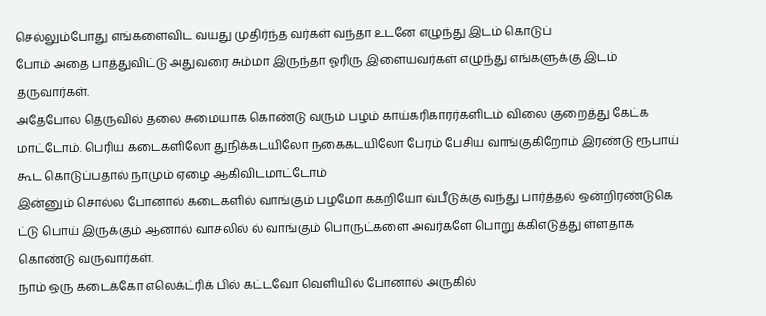செல்லும்போது எங்களைவிட வயது முதிர்ந்த வர்கள் வந்தா உடனே எழுந்து இடம் கொடுப்
போம் அதை பாத்துவிட்டு அதுவரை சும்மா இருந்தா ஓரிரு இளையவர்கள் எழுந்து எங்களுக்கு இடம் தருவார்கள்.
அதேபோல தெருவில் தலை சுமையாக கொண்டு வரும் பழம் காய்கரிகாரர்களிடம் விலை குறைத்து கேட்க மாட்டோம். பெரிய கடைகளிலோ துநிக்கடயிலோ நகைகடயிலோ பேரம் பேசிய வாங்குகிறோம் இரண்டு ரூபாய் கூட கொடுப்பதால் நாமும் ஏழை ஆகிவிடமாட்டோம்
இன்னும் சொல்ல போனால் கடைகளில் வாங்கும் பழமோ ககறியோ வ்பீடுக்கு வந்து பார்த்தல் ஒன்றிரண்டுகெ ட்டு பொய் இருக்கும் ஆனால் வாசலில் ல் வாங்கும் பொருட்களை அவர்களே பொறு க்கிஎடுத்து ள்ளதாக கொண்டு வருவார்கள்.
நாம் ஒரு கடைக்கோ எலெக்ட்ரிக் பில் கட்டவோ வெளியில் போனால் அருகில்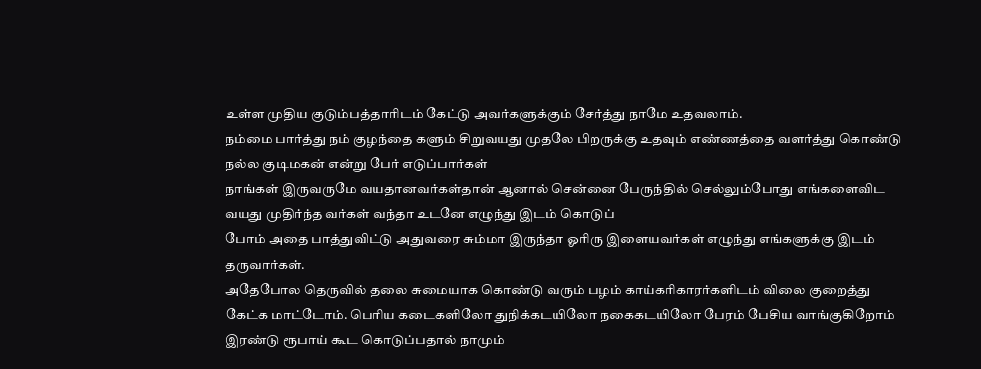உள்ள முதிய குடும்பத்தாரிடம் கேட்டு அவர்களுக்கும் சேர்த்து நாமே உதவலாம்.
நம்மை பார்த்து நம் குழந்தை களும் சிறுவயது முதலே பிறருக்கு உதவும் எண்ணத்தை வளர்த்து கொண்டு நல்ல குடிமகன் என்று பேர் எடுப்பார்கள்
நாங்கள் இருவருமே வயதானவர்கள்தான் ஆனால் சென்னை பேருந்தில் செல்லும்போது எங்களைவிட வயது முதிர்ந்த வர்கள் வந்தா உடனே எழுந்து இடம் கொடுப்
போம் அதை பாத்துவிட்டு அதுவரை சும்மா இருந்தா ஓரிரு இளையவர்கள் எழுந்து எங்களுக்கு இடம் தருவார்கள்.
அதேபோல தெருவில் தலை சுமையாக கொண்டு வரும் பழம் காய்கரிகாரர்களிடம் விலை குறைத்து கேட்க மாட்டோம். பெரிய கடைகளிலோ துநிக்கடயிலோ நகைகடயிலோ பேரம் பேசிய வாங்குகிறோம் இரண்டு ரூபாய் கூட கொடுப்பதால் நாமும்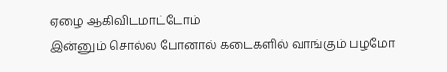ஏழை ஆகிவிடமாட்டோம்
இன்னும் சொல்ல போனால் கடைகளில் வாங்கும் பழமோ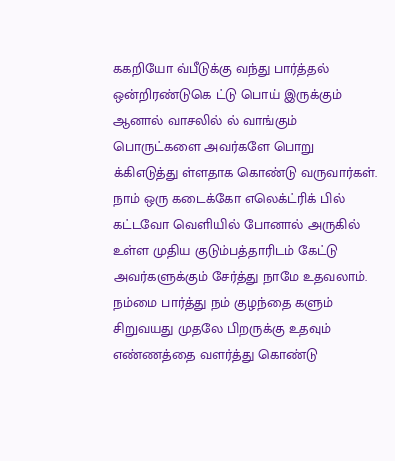ககறியோ வ்பீடுக்கு வந்து பார்த்தல் ஒன்றிரண்டுகெ ட்டு பொய் இருக்கும் ஆனால் வாசலில் ல் வாங்கும் பொருட்களை அவர்களே பொறு க்கிஎடுத்து ள்ளதாக கொண்டு வருவார்கள்.
நாம் ஒரு கடைக்கோ எலெக்ட்ரிக் பில் கட்டவோ வெளியில் போனால் அருகில் உள்ள முதிய குடும்பத்தாரிடம் கேட்டு அவர்களுக்கும் சேர்த்து நாமே உதவலாம்.
நம்மை பார்த்து நம் குழந்தை களும் சிறுவயது முதலே பிறருக்கு உதவும் எண்ணத்தை வளர்த்து கொண்டு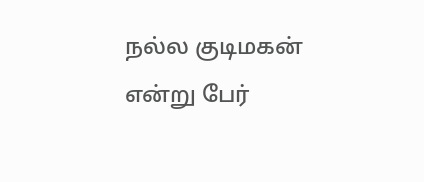நல்ல குடிமகன் என்று பேர்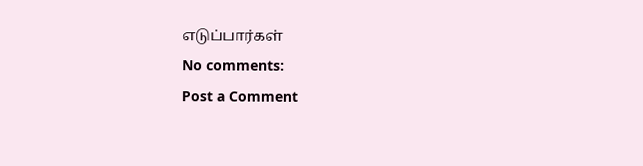எடுப்பார்கள்
No comments:
Post a Comment